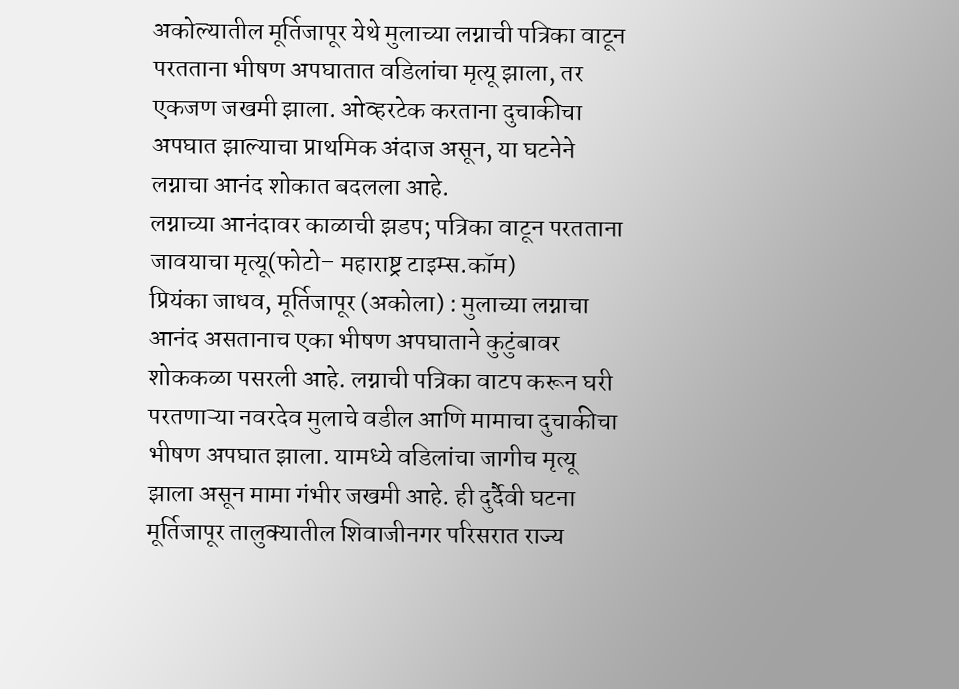अकोल्यातील मूर्तिजापूर येथे मुलाच्या लग्नाची पत्रिका वाटून परतताना भीषण अपघातात वडिलांचा मृत्यू झाला, तर एकजण जखमी झाला. ओव्हरटेक करताना दुचाकीचा अपघात झाल्याचा प्राथमिक अंदाज असून, या घटनेने लग्नाचा आनंद शोकात बदलला आहे.
लग्नाच्या आनंदावर काळाची झडप; पत्रिका वाटून परतताना जावयाचा मृत्यू(फोटो– महाराष्ट्र टाइम्स.कॉम)
प्रियंका जाधव, मूर्तिजापूर (अकोला) : मुलाच्या लग्नाचा आनंद असतानाच एका भीषण अपघाताने कुटुंबावर शोककळा पसरली आहे. लग्नाची पत्रिका वाटप करून घरी परतणाऱ्या नवरदेव मुलाचे वडील आणि मामाचा दुचाकीचा भीषण अपघात झाला. यामध्ये वडिलांचा जागीच मृत्यू झाला असून मामा गंभीर जखमी आहे. ही दुर्दैवी घटना मूर्तिजापूर तालुक्यातील शिवाजीनगर परिसरात राज्य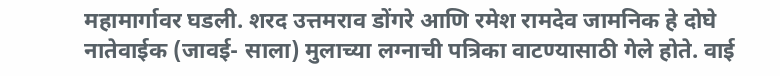महामार्गावर घडली. शरद उत्तमराव डोंगरे आणि रमेश रामदेव जामनिक हे दोघे नातेवाईक (जावई- साला) मुलाच्या लग्नाची पत्रिका वाटण्यासाठी गेले होते. वाई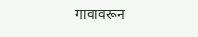गावावरून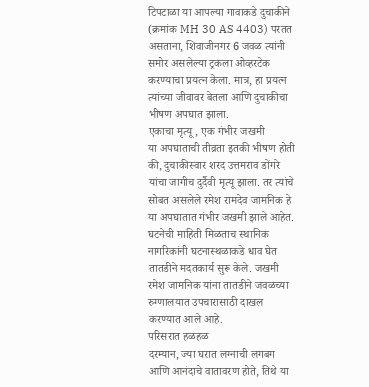टिपटाळा या आपल्या गावाकडे दुचाकीने (क्रमांक MH 30 AS 4403) परतत असताना, शिवाजीनगर 6 जवळ त्यांनी समोर असलेल्या ट्रकला ओव्हरटेक करण्याचा प्रयत्न केला. मात्र, हा प्रयत्न त्यांच्या जीवावर बेतला आणि दुचाकीचा भीषण अपघात झाला.
एकाचा मृत्यू, एक गंभीर जखमी
या अपघाताची तीव्रता इतकी भीषण होती की, दुचाकीस्वार शरद उत्तमराव डोंगरे यांचा जागीच दुर्दैवी मृत्यू झाला. तर त्यांचे सोबत असलेले रमेश रामदेव जामनिक हे या अपघातात गंभीर जखमी झाले आहेत. घटनेची माहिती मिळताच स्थानिक नागरिकांनी घटनास्थळाकडे धाव घेत तातडीने मदतकार्य सुरू केले. जखमी रमेश जामनिक यांना तातडीने जवळच्या रुग्णालयात उपचारासाठी दाखल करण्यात आले आहे.
परिसरात हळहळ
दरम्यान, ज्या घरात लग्नाची लगबग आणि आनंदाचे वातावरण होते, तिथे या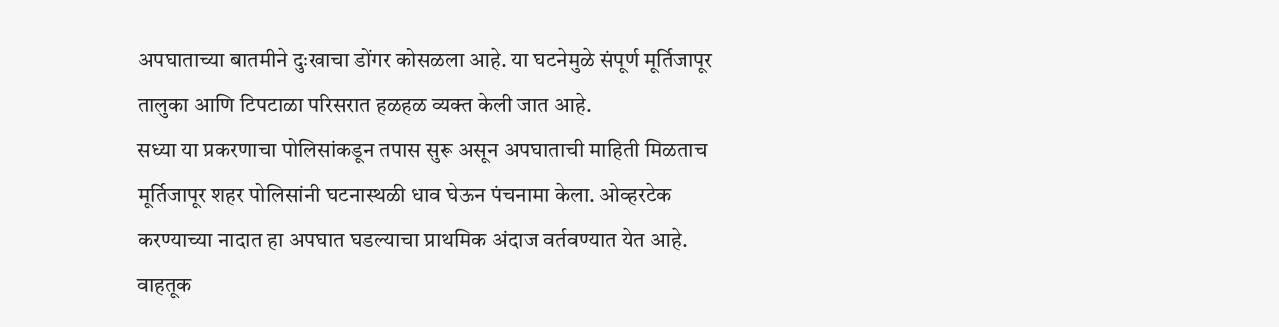अपघाताच्या बातमीने दुःखाचा डोंगर कोसळला आहे. या घटनेमुळे संपूर्ण मूर्तिजापूर तालुका आणि टिपटाळा परिसरात हळहळ व्यक्त केली जात आहे.
सध्या या प्रकरणाचा पोलिसांकडून तपास सुरू असून अपघाताची माहिती मिळताच मूर्तिजापूर शहर पोलिसांनी घटनास्थळी धाव घेऊन पंचनामा केला. ओव्हरटेक करण्याच्या नादात हा अपघात घडल्याचा प्राथमिक अंदाज वर्तवण्यात येत आहे. वाहतूक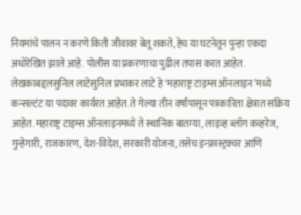नियमांचे पालन न करणे किती जीवावर बेतू शकते, हेच या घटनेतून पुन्हा एकदा अधोरेखित झाले आहे. पोलीस या प्रकरणाचा पुढील तपास करत आहेत.
लेखकाबद्दलसुनिल लाटेसुनिल प्रभाकर लाटे हे ‘महाराष्ट्र टाइम्स ऑनलाइन’मध्ये कन्सल्टंट या पदावर कार्यरत आहेत. ते गेल्या तीन वर्षांपासून पत्रकारिता क्षेत्रात सक्रिय आहेत. महाराष्ट्र टाइम्स ऑनलाइनमध्ये ते स्थानिक बातम्या, लाइव्ह ब्लॉग कव्हरेज, गुन्हेगारी, राजकारण, देश-विदेश, सरकारी योजना, तसेच इन्फ्रास्ट्रक्चर आणि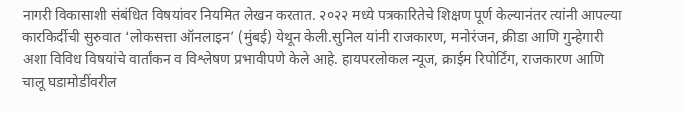नागरी विकासाशी संबंधित विषयांवर नियमित लेखन करतात. २०२२ मध्ये पत्रकारितेचे शिक्षण पूर्ण केल्यानंतर त्यांनी आपल्या कारकिर्दीची सुरुवात ‘लोकसत्ता ऑनलाइन’ (मुंबई) येथून केली.सुनिल यांनी राजकारण, मनोरंजन, क्रीडा आणि गुन्हेगारी अशा विविध विषयांचे वार्तांकन व विश्लेषण प्रभावीपणे केले आहे. हायपरलोकल न्यूज, क्राईम रिपोर्टिंग, राजकारण आणि चालू घडामोडींवरील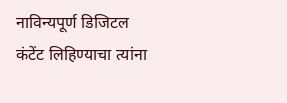नाविन्यपूर्ण डिजिटल कंटेंट लिहिण्याचा त्यांना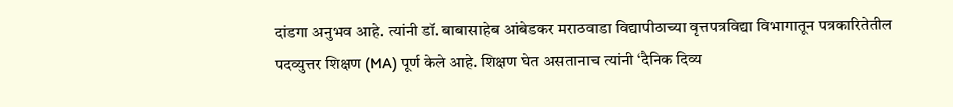दांडगा अनुभव आहे. त्यांनी डॉ. बाबासाहेब आंबेडकर मराठवाडा विद्यापीठाच्या वृत्तपत्रविद्या विभागातून पत्रकारितेतील पदव्युत्तर शिक्षण (MA) पूर्ण केले आहे. शिक्षण घेत असतानाच त्यांनी ‘दैनिक दिव्य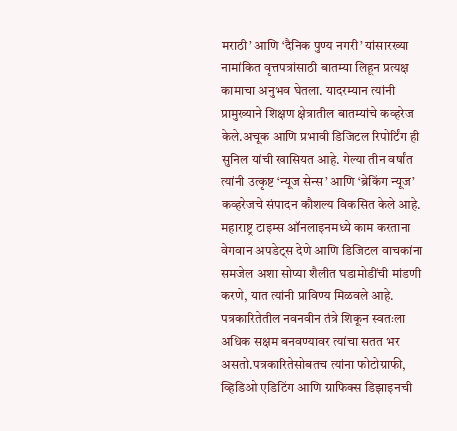मराठी’ आणि ‘दैनिक पुण्य नगरी’ यांसारख्या नामांकित वृत्तपत्रांसाठी बातम्या लिहून प्रत्यक्ष कामाचा अनुभव घेतला. यादरम्यान त्यांनी प्रामुख्याने शिक्षण क्षेत्रातील बातम्यांचे कव्हरेज केले.अचूक आणि प्रभावी डिजिटल रिपोर्टिंग ही सुनिल यांची खासियत आहे. गेल्या तीन वर्षांत त्यांनी उत्कृष्ट ‘न्यूज सेन्स’ आणि ‘ब्रेकिंग न्यूज’ कव्हरेजचे संपादन कौशल्य विकसित केले आहे. महाराष्ट्र टाइम्स ऑनलाइनमध्ये काम करताना वेगवान अपडेट्स देणे आणि डिजिटल वाचकांना समजेल अशा सोप्या शैलीत घडामोडींची मांडणी करणे, यात त्यांनी प्राविण्य मिळवले आहे. पत्रकारितेतील नवनवीन तंत्रे शिकून स्वतःला अधिक सक्षम बनवण्यावर त्यांचा सतत भर असतो.पत्रकारितेसोबतच त्यांना फोटोग्राफी, व्हिडिओ एडिटिंग आणि ग्राफिक्स डिझाइनची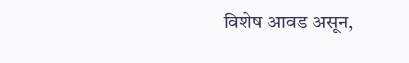विशेष आवड असून,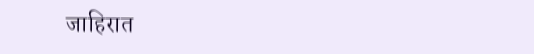जाहिरात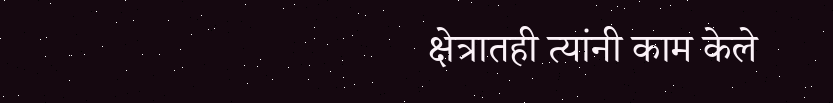क्षेत्रातही त्यांनी काम केले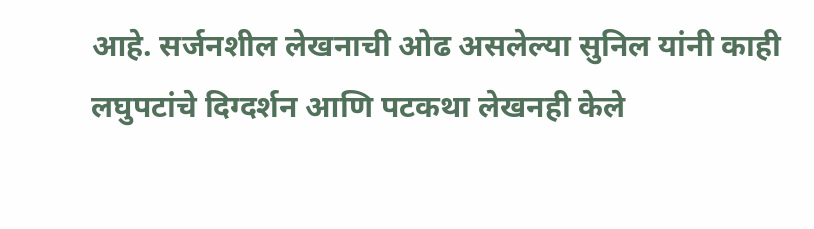आहे. सर्जनशील लेखनाची ओढ असलेल्या सुनिल यांनी काही लघुपटांचे दिग्दर्शन आणि पटकथा लेखनही केले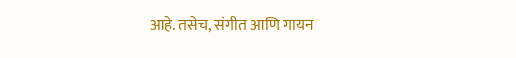आहे. तसेच, संगीत आणि गायन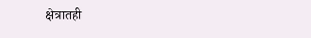क्षेत्रातही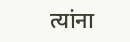त्यांना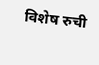विशेष रुची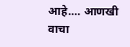आहे.… आणखी वाचा